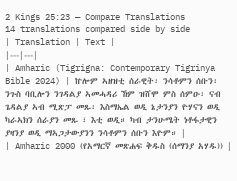2 Kings 25:23 — Compare Translations
14 translations compared side by side
| Translation | Text |
|---|---|
| Amharic (Tigrigna: Contemporary Tigrinya Bible 2024) | ኵሎም ኣዘዝቲ ሰራዊት፡ ንሳቶምን ሰቡን፡ ንጉስ ባቢሎን ንገዳልያ ኣመሓዳሪ ኸም ዝሸሞ ምስ ሰምዑ፡ ናብ ጌዳልያ ኣብ ሚጽፓ መጹ፡ እስማኤል ወዲ ኔታንያን ዮሃናን ወዲ ካራኣክን ሰራያን መጹ ፣ እቲ ወዲ። ካብ ታንሁሜት ነቶፋታዊን ያዛንያ ወዲ ማኣጋታውያንን ንሳቶምን ሰቡን እዮም። |
| Amharic 2000 (የአማርኛ መጽሐፍ ቅዱስ (ሰማንያ አሃዱ)) |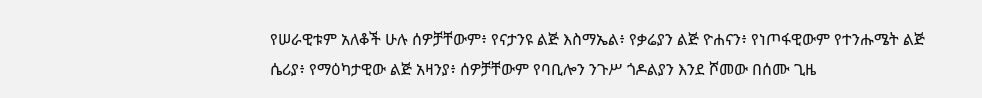የሠራዊቱም አለቆች ሁሉ ሰዎቻቸውም፥ የናታንዩ ልጅ እስማኤል፥ የቃሬያን ልጅ ዮሐናን፥ የነጦፋዊውም የተንሑሜት ልጅ ሴሪያ፥ የማዕካታዊው ልጅ አዛንያ፥ ሰዎቻቸውም የባቢሎን ንጉሥ ጎዶልያን እንደ ሾመው በሰሙ ጊዜ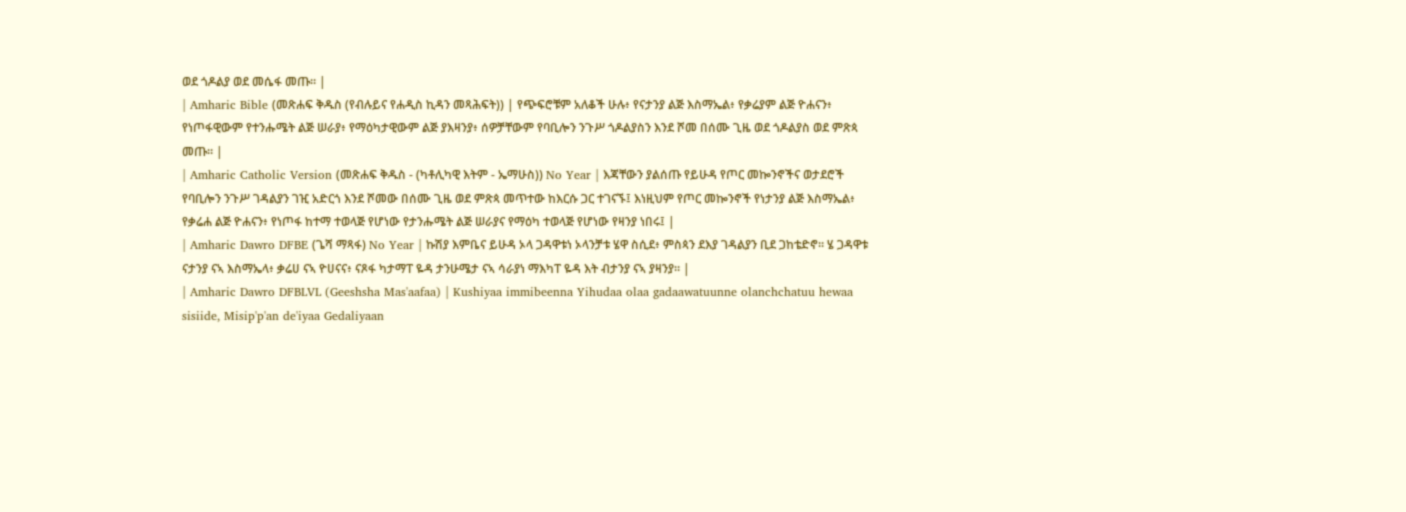ወደ ጎዶልያ ወደ መሴፋ መጡ። |
| Amharic Bible (መጽሐፍ ቅዱስ (የብሉይና የሐዲስ ኪዳን መጻሕፍት)) | የጭፍሮቹም አለቆች ሁሉ፥ የናታንያ ልጅ እስማኤል፥ የቃሬያም ልጅ ዮሐናን፥ የነጦፋዊውም የተንሑሜት ልጅ ሠራያ፥ የማዕካታዊውም ልጅ ያእዛንያ፥ ሰዎቻቸውም የባቢሎን ንጉሥ ጎዶልያስን እንደ ሾመ በሰሙ ጊዜ ወደ ጎዶልያስ ወደ ምጽጳ መጡ። |
| Amharic Catholic Version (መጽሐፍ ቅዱስ - (ካቶሊካዊ እትም - ኤማሁስ)) No Year | እጃቸውን ያልሰጡ የይሁዳ የጦር መኰንኖችና ወታደሮች የባቢሎን ንጉሥ ገዳልያን ገዢ አድርጎ እንደ ሾመው በሰሙ ጊዜ ወደ ምጽጳ መጥተው ከእርሱ ጋር ተገናኙ፤ እነዚህም የጦር መኰንኖች የነታንያ ልጅ እስማኤል፥ የቃሬሐ ልጅ ዮሐናን፥ የነጦፋ ከተማ ተወላጅ የሆነው የታንሑሜት ልጅ ሠራያና የማዕካ ተወላጅ የሆነው የዛንያ ነበሩ፤ |
| Amharic Dawro DFBE (ጌሻ ማጻፋ) No Year | ኩሽያ እምቤና ይሁዳ ኦላ ጋዳዋቱነ ኦላንቻቱ ሄዋ ስሲደ፥ ምስጳን ደእያ ገዳልያን ቢደ ጋከቴድኖ። ሄ ጋዳዋቱ ናታንያ ናኣ እስማኤላ፥ ቃሬሀ ናኣ ዮሀናና፥ ናጾፋ ካታማፐ ዬዳ ታንሁሜታ ናኣ ሳራያነ ማእካፐ ዬዳ እት ብታንያ ናኣ ያዛንያ። |
| Amharic Dawro DFBLVL (Geeshsha Mas'aafaa) | Kushiyaa immibeenna Yihudaa olaa gadaawatuunne olanchchatuu hewaa sisiide, Misip'p'an de'iyaa Gedaliyaan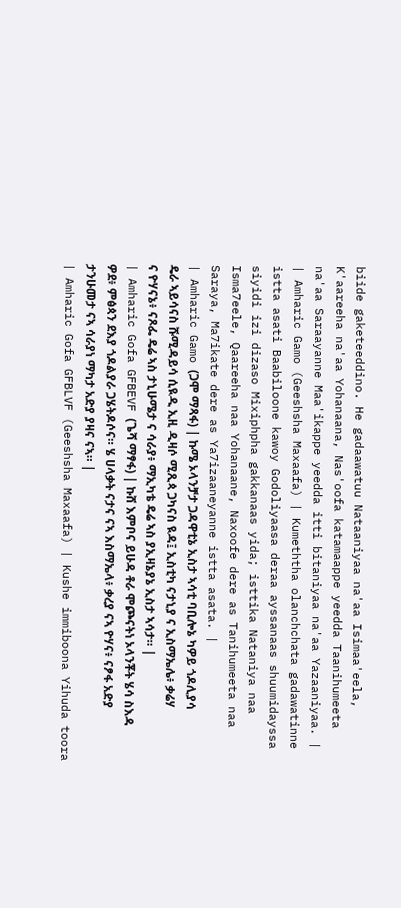biide gaketeeddino. He gadaawatuu Nataaniyaa na'aa Isimaa'eela, K'aareeha na'aa Yohanaana, Nas'oofa katamaappe yeedda Taanihumeeta na'aa Saraayanne Maa'ikappe yeedda itti bitaniyaa na'aa Yazaaniyaa. |
| Amharic Gamo (Geeshsha Maxaafa) | Kumeththa olanchchata gadawatinne istta asati Baabiloone kawoy Godoliyaasa deraa ayssanaas shuumidayssa siyidi izi dizaso Mixiphpha gakkanaas yida; isttika Nataniya naa Isma7eele, Qaareeha naa Yohanaane, Naxoofe dere as Tanihumeeta naa Saraya, Ma7ikate dere as Ya7izaaneyanne istta asata. |
| Amharic Gamo (ጋሞ ማጻፋ) | ኩሜ ኦላንቻታ ጋዳዋቲኔ ኢስታ ኣሳቲ ባቢሎኔ ካዎይ ጎዶሊያሳ ዴራ ኣይሳናስ ሹሚዳይሳ ሲዪዲ ኢዚ ዲዛሶ ሚጺጳ ጋካናስ ዪዳ፤ ኢስቲካ ናታኒያ ና ኢስማኤሌ፥ ቃሬሃ ና ዮሃናኔ፥ ናጾፌ ዴሬ ኣስ ታኒሁሜታ ና ሳራያ፥ ማኢካቴ ዴሬ ኣስ ያኢዛኔያኔ ኢስታ ኣሳታ። |
| Amharic Gofa GFBEVF (ጌሻ ማፃፋ) | ኩሸ እምቦና ይሁዳ ቶራ ሞጮናትነ ኦላንቾት ሄሳ ስእዳ ዎደ፥ ምፅጳን ደእያ ጎዶልያራ ጋሄትዶሶና። ሄ ሀላቃት ናታና ናኣ እስማኤላ፥ ቃረያ ናኣ ዮሃና፥ ናፆፋ አድያ ታንሁመታ ናኣ ሳራያነ ማካታ አድያ ያዛና ናኣ። |
| Amharic Gofa GFBLVF (Geeshsha Maxaafa) | Kushe immiboona Yihuda toora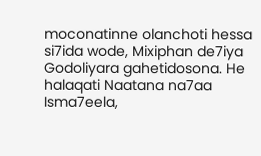moconatinne olanchoti hessa si7ida wode, Mixiphan de7iya Godoliyara gahetidosona. He halaqati Naatana na7aa Isma7eela,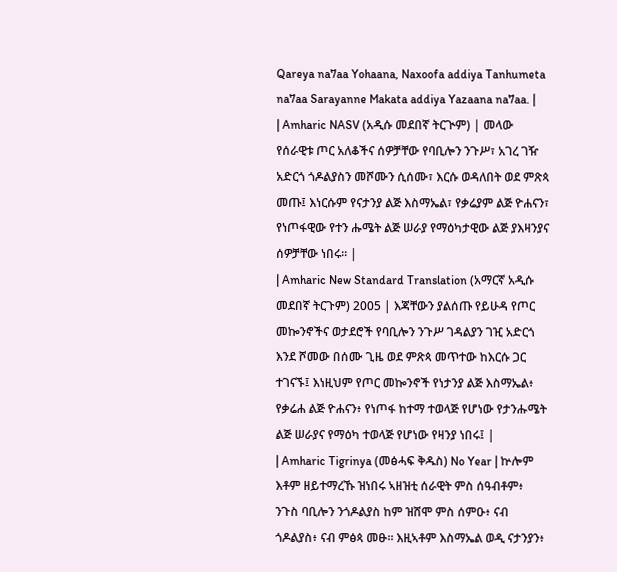Qareya na7aa Yohaana, Naxoofa addiya Tanhumeta na7aa Sarayanne Makata addiya Yazaana na7aa. |
| Amharic NASV (አዲሱ መደበኛ ትርጒም) | መላው የሰራዊቱ ጦር አለቆችና ሰዎቻቸው የባቢሎን ንጉሥ፣ አገረ ገዥ አድርጎ ጎዶልያስን መሾሙን ሲሰሙ፣ እርሱ ወዳለበት ወደ ምጽጳ መጡ፤ እነርሱም የናታንያ ልጅ እስማኤል፣ የቃሬያም ልጅ ዮሐናን፣ የነጦፋዊው የተን ሑሜት ልጅ ሠራያ የማዕካታዊው ልጅ ያእዛንያና ሰዎቻቸው ነበሩ። |
| Amharic New Standard Translation (አማርኛ አዲሱ መደበኛ ትርጉም) 2005 | እጃቸውን ያልሰጡ የይሁዳ የጦር መኰንኖችና ወታደሮች የባቢሎን ንጉሥ ገዳልያን ገዢ አድርጎ እንደ ሾመው በሰሙ ጊዜ ወደ ምጽጳ መጥተው ከእርሱ ጋር ተገናኙ፤ እነዚህም የጦር መኰንኖች የነታንያ ልጅ እስማኤል፥ የቃሬሐ ልጅ ዮሐናን፥ የነጦፋ ከተማ ተወላጅ የሆነው የታንሑሜት ልጅ ሠራያና የማዕካ ተወላጅ የሆነው የዛንያ ነበሩ፤ |
| Amharic Tigrinya (መፅሓፍ ቅዱስ) No Year | ኵሎም እቶም ዘይተማረኹ ዝነበሩ ኣዘዝቲ ሰራዊት ምስ ሰዓብቶም፥ ንጉስ ባቢሎን ንጎዶልያስ ከም ዝሸሞ ምስ ሰምዑ፥ ናብ ጎዶልያስ፥ ናብ ምፅጳ መፁ። እዚኣቶም እስማኤል ወዲ ናታንያን፥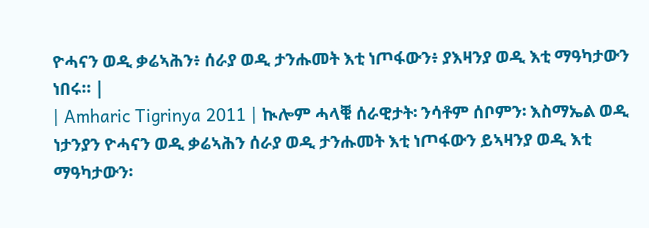ዮሓናን ወዲ ቃሬኣሕን፥ ሰራያ ወዲ ታንሑመት እቲ ነጦፋውን፥ ያእዛንያ ወዲ እቲ ማዓካታውን ነበሩ። |
| Amharic Tigrinya 2011 | ኲሎም ሓላቑ ሰራዊታት፡ ንሳቶም ሰቦምን፡ እስማኤል ወዲ ነታንያን ዮሓናን ወዲ ቃሬኣሕን ሰራያ ወዲ ታንሑመት እቲ ነጦፋውን ይኣዛንያ ወዲ እቲ ማዓካታውን፡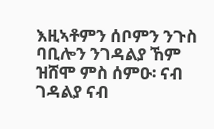እዚኣቶምን ሰቦምን ንጉስ ባቢሎን ንገዳልያ ኸም ዝሸሞ ምስ ሰምዑ፡ ናብ ገዳልያ ናብ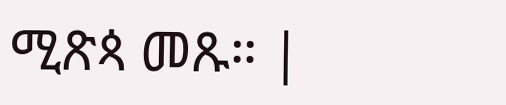ሚጽጳ መጹ። |